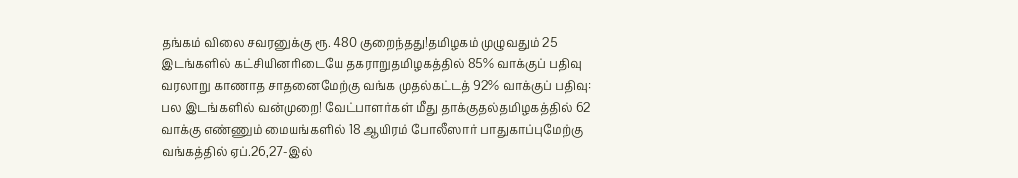தங்கம் விலை சவரனுக்கு ரூ. 480 குறைந்தது!தமிழகம் முழுவதும் 25 இடங்களில் கட்சியினரிடையே தகராறுதமிழகத்தில் 85% வாக்குப் பதிவு வரலாறு காணாத சாதனைமேற்கு வங்க முதல்கட்டத் 92% வாக்குப் பதிவு: பல இடங்களில் வன்முறை! வேட்பாளர்கள் மீது தாக்குதல்தமிழகத்தில் 62 வாக்கு எண்ணும் மையங்களில் 18 ஆயிரம் போலீஸார் பாதுகாப்புமேற்கு வங்கத்தில் ஏப்.26,27-இல்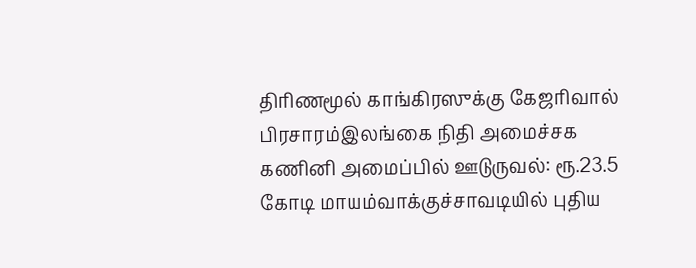திரிணமூல் காங்கிரஸுக்கு கேஜரிவால் பிரசாரம்இலங்கை நிதி அமைச்சக கணினி அமைப்பில் ஊடுருவல்: ரூ.23.5 கோடி மாயம்வாக்குச்சாவடியில் புதிய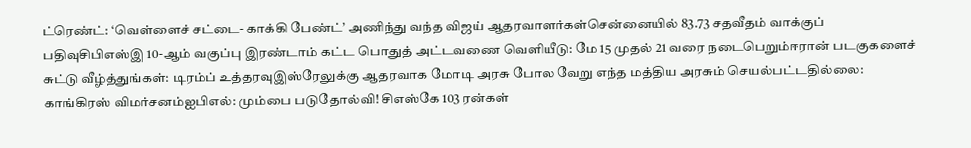ட்ரெண்ட்: ‘வெள்ளைச் சட்டை- காக்கி பேண்ட்’ அணிந்து வந்த விஜய் ஆதரவாளர்கள்சென்னையில் 83.73 சதவீதம் வாக்குப் பதிவுசிபிஎஸ்இ 10-ஆம் வகுப்பு இரண்டாம் கட்ட பொதுத் அட்டவணை வெளியீடு: மே 15 முதல் 21 வரை நடைபெறும்ஈரான் படகுகளைச் சுட்டு வீழ்த்துங்கள்: டிரம்ப் உத்தரவுஇஸ்ரேலுக்கு ஆதரவாக மோடி அரசு போல வேறு எந்த மத்திய அரசும் செயல்பட்டதில்லை: காங்கிரஸ் விமர்சனம்ஐபிஎல்: மும்பை படுதோல்வி! சிஎஸ்கே 103 ரன்கள்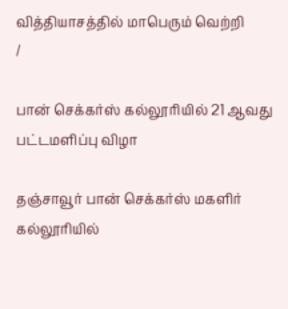வித்தியாசத்தில் மாபெரும் வெற்றி
/

பான் செக்கர்ஸ் கல்லூரியில் 21 ஆவது பட்டமளிப்பு விழா

தஞ்சாவூர் பான் செக்கர்ஸ் மகளிர் கல்லூரியில்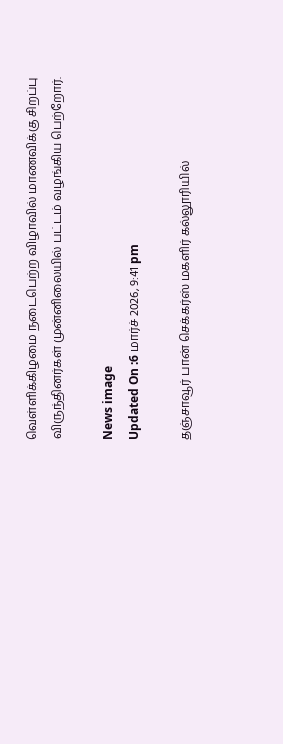வெள்ளிக்கிழமை நடைபெற்ற விழாவில் மாணவிக்கு சிறப்பு விருந்தினர்கள் முன்னிலையில் பட்டம் வழங்கிய பெற்றோர்.

News image
Updated On :6 மார்ச் 2026, 9:41 pm

தஞ்சாவூர் பான் செக்கர்ஸ் மகளிர் கல்லூரியில்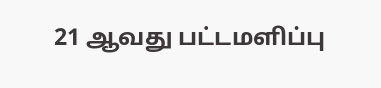21 ஆவது பட்டமளிப்பு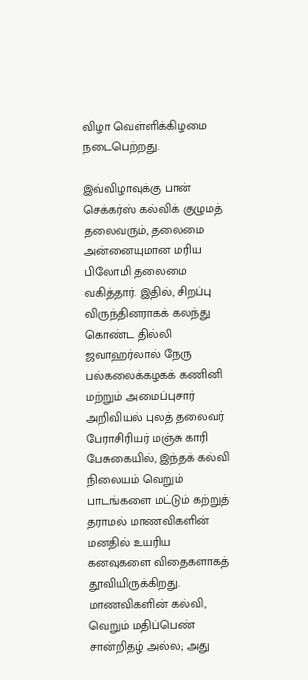விழா வெள்ளிக்கிழமை நடைபெற்றது.

இவ்விழாவுக்கு பான் செக்கர்ஸ் கல்விக் குழுமத் தலைவரும், தலைமை அன்னையுமான மரிய பிலோமி தலைமை வகித்தார். இதில், சிறப்பு விருந்தினராகக் கலந்து கொண்ட தில்லி ஜவாஹர்லால் நேரு பல்கலைக்கழகக் கணினி மற்றும் அமைப்புசார் அறிவியல் புலத் தலைவர் பேராசிரியர் மஞ்சு காரி பேசுகையில், இந்தக் கல்வி நிலையம் வெறும் பாடங்களை மட்டும் கற்றுத் தராமல் மாணவிகளின் மனதில் உயரிய கனவுகளை விதைகளாகத் தூவியிருக்கிறது. மாணவிகளின் கல்வி, வெறும் மதிப்பெண் சான்றிதழ் அல்ல; அது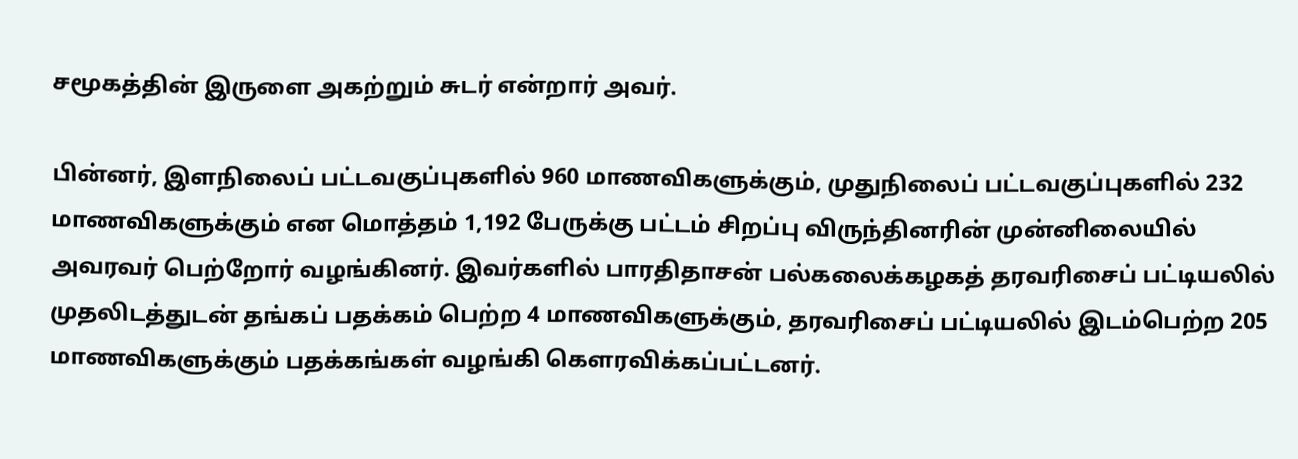சமூகத்தின் இருளை அகற்றும் சுடர் என்றார் அவர்.

பின்னர், இளநிலைப் பட்டவகுப்புகளில் 960 மாணவிகளுக்கும், முதுநிலைப் பட்டவகுப்புகளில் 232 மாணவிகளுக்கும் என மொத்தம் 1,192 பேருக்கு பட்டம் சிறப்பு விருந்தினரின் முன்னிலையில் அவரவர் பெற்றோர் வழங்கினர். இவர்களில் பாரதிதாசன் பல்கலைக்கழகத் தரவரிசைப் பட்டியலில் முதலிடத்துடன் தங்கப் பதக்கம் பெற்ற 4 மாணவிகளுக்கும், தரவரிசைப் பட்டியலில் இடம்பெற்ற 205 மாணவிகளுக்கும் பதக்கங்கள் வழங்கி கௌரவிக்கப்பட்டனர்.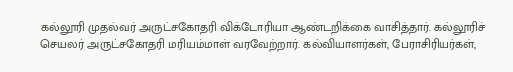கல்லூரி முதல்வர் அருட்சகோதரி விக்டோரியா ஆண்டறிக்கை வாசித்தார். கல்லூரிச் செயலர் அருட்சகோதரி மரியம்மாள் வரவேற்றார். கல்வியாளர்கள், பேராசிரியர்கள்,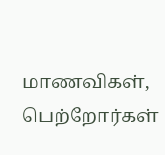மாணவிகள், பெற்றோர்கள்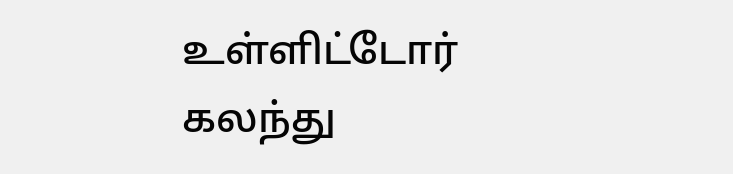உள்ளிட்டோர் கலந்து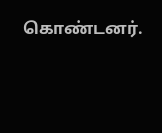கொண்டனர்.